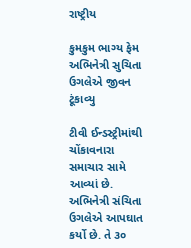રાષ્ટ્રીય

કુમકુમ ભાગ્ય ફેમ અભિનેત્રી સુચિતા ઉગલેએ જીવન ટૂંકાવ્યુ

ટીવી ઈન્ડસ્ટ્રીમાંથી ચોંકાવનારા સમાચાર સામે આવ્યાં છે. અભિનેત્રી સંચિતા ઉગલેએ આપઘાત કર્યો છે. તે ૩૦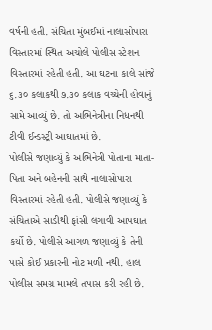વર્ષની હતી. સંચિતા મુંબઈમાં નાલાસોપારા વિસ્તારમાં સ્થિત અચોલે પોલીસ સ્ટેશન વિસ્તારમાં રહેતી હતી. આ ઘટના કાલે સાંજે ૬.૩૦ કલાકથી ૭.૩૦ કલાક વચ્ચેની હોવાનું સામે આવ્યું છે. તો અભિનેત્રીના નિધનથી ટીવી ઈન્ડસ્ટ્રી આઘાતમાં છે.
પોલીસે જણાવ્યું કે અભિનેત્રી પોતાના માતા-પિતા અને બહેનની સાથે નાલાસોપારા વિસ્તારમાં રહેતી હતી. પોલીસે જણાવ્યું કે સંચિતાએ સાડીથી ફાંસી લગાવી આપઘાત કર્યો છે. પોલીસે આગળ જણાવ્યું કે તેની પાસે કોઈ પ્રકારની નોટ મળી નથી. હાલ પોલીસ સમગ્ર મામલે તપાસ કરી રહી છે.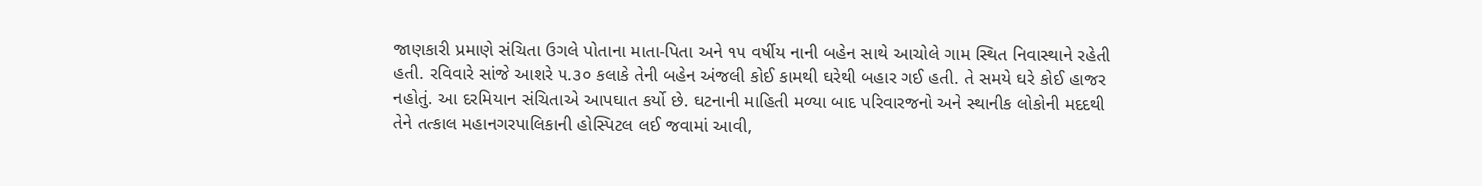જાણકારી પ્રમાણે સંચિતા ઉગલે પોતાના માતા-પિતા અને ૧૫ વર્ષીય નાની બહેન સાથે આચોલે ગામ સ્થિત નિવાસ્થાને રહેતી હતી. રવિવારે સાંજે આશરે ૫.૩૦ કલાકે તેની બહેન અંજલી કોઈ કામથી ઘરેથી બહાર ગઈ હતી. તે સમયે ઘરે કોઈ હાજર નહોતું. આ દરમિયાન સંચિતાએ આપઘાત કર્યો છે. ઘટનાની માહિતી મળ્યા બાદ પરિવારજનો અને સ્થાનીક લોકોની મદદથી તેને તત્કાલ મહાનગરપાલિકાની હોસ્પિટલ લઈ જવામાં આવી,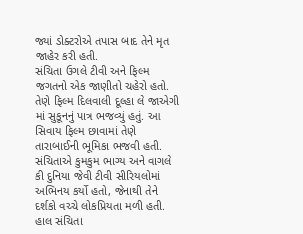જ્યાં ડોક્ટરોએ તપાસ બાદ તેને મૃત જાહેર કરી હતી.
સંચિતા ઉગલે ટીવી અને ફિલ્મ જગતનો એક જાણીતો ચહેરો હતો. તેણે ફિલ્મ દિલવાલી દૂલ્હા લે જાએગી માં સુકૂનનું પાત્ર ભજવ્યું હતું. આ સિવાય ફિલ્મ છાવામાં તેણે તારાબાઈની ભૂમિકા ભજવી હતી. સંચિતાએ કુમકુમ ભાગ્ય અને વાગલે કી દુનિયા જેવી ટીવી સીરિયલોમાં અભિનય કર્યો હતો, જેનાથી તેને દર્શકો વચ્ચે લોકપ્રિયતા મળી હતી.
હાલ સંચિતા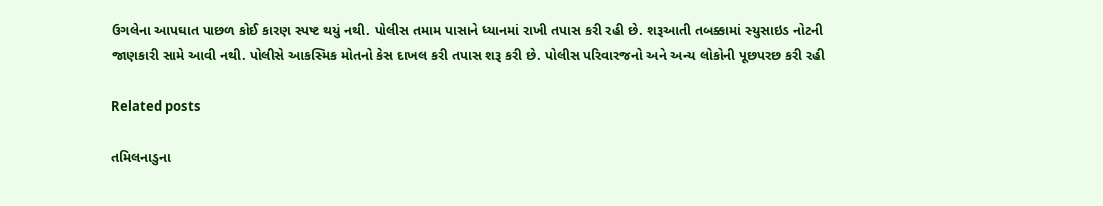ઉગલેના આપઘાત પાછળ કોઈ કારણ સ્પષ્ટ થયું નથી. પોલીસ તમામ પાસાને ધ્યાનમાં રાખી તપાસ કરી રહી છે. શરૂઆતી તબક્કામાં સ્યુસાઇડ નોટની જાણકારી સામે આવી નથી. પોલીસે આકસ્મિક મોતનો કેસ દાખલ કરી તપાસ શરૂ કરી છે. પોલીસ પરિવારજનો અને અન્ય લોકોની પૂછપરછ કરી રહી

Related posts

તમિલનાડુના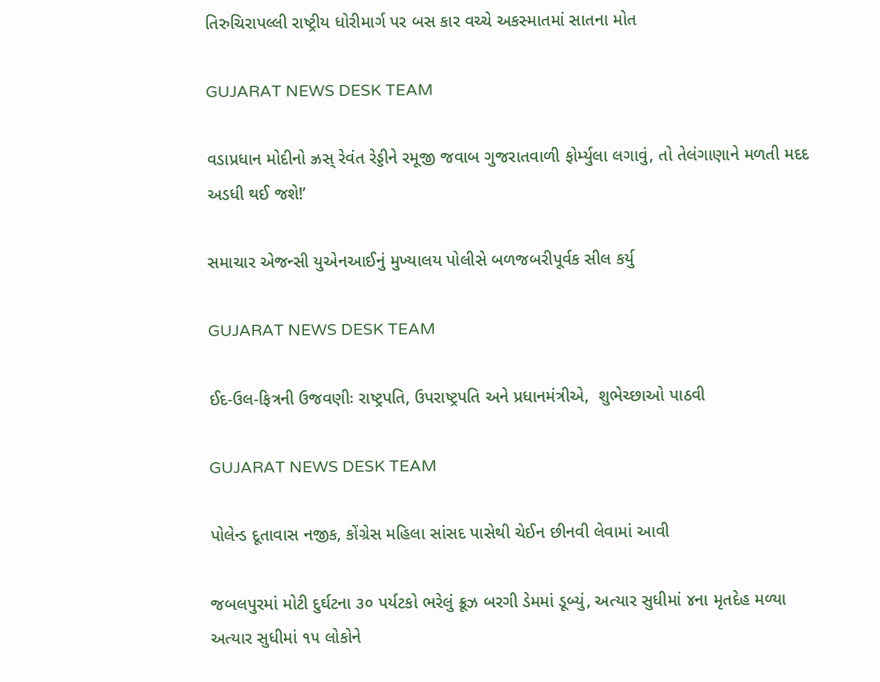તિરુચિરાપલ્લી રાષ્ટ્રીય ધોરીમાર્ગ પર બસ કાર વચ્ચે અકસ્માતમાં સાતના મોત

GUJARAT NEWS DESK TEAM

વડાપ્રધાન મોદીનો ઝ્રસ્ રેવંત રેડ્ડીને રમૂજી જવાબ ગુજરાતવાળી ફોર્મ્યુલા લગાવું, તો તેલંગાણાને મળતી મદદ અડધી થઈ જશે!’

સમાચાર એજન્સી યુએનઆઈનું મુખ્યાલય પોલીસે બળજબરીપૂર્વક સીલ કર્યુ

GUJARAT NEWS DESK TEAM

ઈદ-ઉલ-ફિત્રની ઉજવણીઃ રાષ્ટ્રપતિ, ઉપરાષ્ટ્રપતિ અને પ્રધાનમંત્રીએ,  શુભેચ્છાઓ પાઠવી

GUJARAT NEWS DESK TEAM

પોલેન્ડ દૂતાવાસ નજીક, કોંગ્રેસ મહિલા સાંસદ પાસેથી ચેઈન છીનવી લેવામાં આવી

જબલપુરમાં મોટી દુર્ઘટના ૩૦ પર્યટકો ભરેલું ક્રૂઝ બરગી ડેમમાં ડૂબ્યું, અત્યાર સુધીમાં ૪ના મૃતદેહ મળ્યા અત્યાર સુધીમાં ૧૫ લોકોને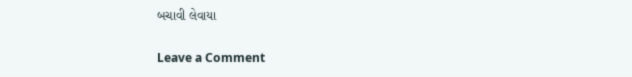બચાવી લેવાયા

Leave a Comment